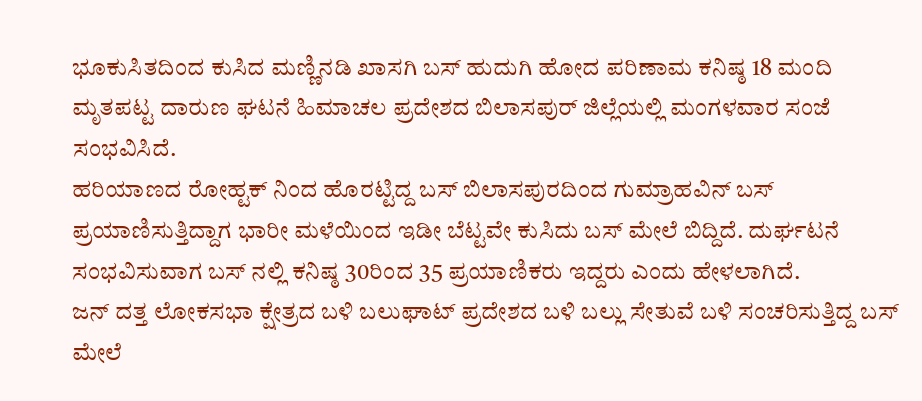ಭೂಕುಸಿತದಿಂದ ಕುಸಿದ ಮಣ್ಣಿನಡಿ ಖಾಸಗಿ ಬಸ್ ಹುದುಗಿ ಹೋದ ಪರಿಣಾಮ ಕನಿಷ್ಠ 18 ಮಂದಿ ಮೃತಪಟ್ಟ ದಾರುಣ ಘಟನೆ ಹಿಮಾಚಲ ಪ್ರದೇಶದ ಬಿಲಾಸಪುರ್ ಜಿಲ್ಲೆಯಲ್ಲಿ ಮಂಗಳವಾರ ಸಂಜೆ ಸಂಭವಿಸಿದೆ.
ಹರಿಯಾಣದ ರೋಹ್ಟಕ್ ನಿಂದ ಹೊರಟ್ಟಿದ್ದ ಬಸ್ ಬಿಲಾಸಪುರದಿಂದ ಗುಮ್ರಾಹವಿನ್ ಬಸ್ ಪ್ರಯಾಣಿಸುತ್ತಿದ್ದಾಗ ಭಾರೀ ಮಳೆಯಿಂದ ಇಡೀ ಬೆಟ್ಟವೇ ಕುಸಿದು ಬಸ್ ಮೇಲೆ ಬಿದ್ದಿದೆ. ದುರ್ಘಟನೆ ಸಂಭವಿಸುವಾಗ ಬಸ್ ನಲ್ಲಿ ಕನಿಷ್ಠ 30ರಿಂದ 35 ಪ್ರಯಾಣಿಕರು ಇದ್ದರು ಎಂದು ಹೇಳಲಾಗಿದೆ.
ಜನ್ ದತ್ತ ಲೋಕಸಭಾ ಕ್ಷೇತ್ರದ ಬಳಿ ಬಲುಘಾಟ್ ಪ್ರದೇಶದ ಬಳಿ ಬಲ್ಲು ಸೇತುವೆ ಬಳಿ ಸಂಚರಿಸುತ್ತಿದ್ದ ಬಸ್ ಮೇಲೆ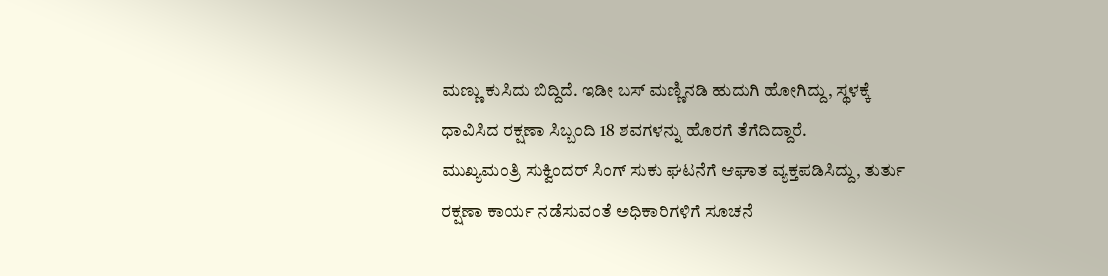ಮಣ್ಣು ಕುಸಿದು ಬಿದ್ದಿದೆ. ಇಡೀ ಬಸ್ ಮಣ್ಣಿನಡಿ ಹುದುಗಿ ಹೋಗಿದ್ದು, ಸ್ಥಳಕ್ಕೆ ಧಾವಿಸಿದ ರಕ್ಷಣಾ ಸಿಬ್ಬಂದಿ 18 ಶವಗಳನ್ನು ಹೊರಗೆ ತೆಗೆದಿದ್ದಾರೆ.
ಮುಖ್ಯಮಂತ್ರಿ ಸುಕ್ವಿಂದರ್ ಸಿಂಗ್ ಸುಕು ಘಟನೆಗೆ ಆಘಾತ ವ್ಯಕ್ತಪಡಿಸಿದ್ದು, ತುರ್ತು ರಕ್ಷಣಾ ಕಾರ್ಯ ನಡೆಸುವಂತೆ ಅಧಿಕಾರಿಗಳಿಗೆ ಸೂಚನೆ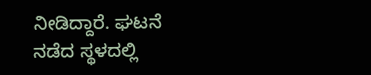ನೀಡಿದ್ದಾರೆ. ಘಟನೆ ನಡೆದ ಸ್ಥಳದಲ್ಲಿ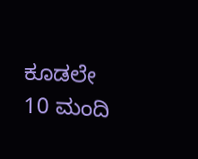ಕೂಡಲೇ 10 ಮಂದಿ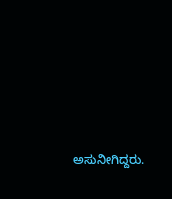ಅಸುನೀಗಿದ್ದರು.